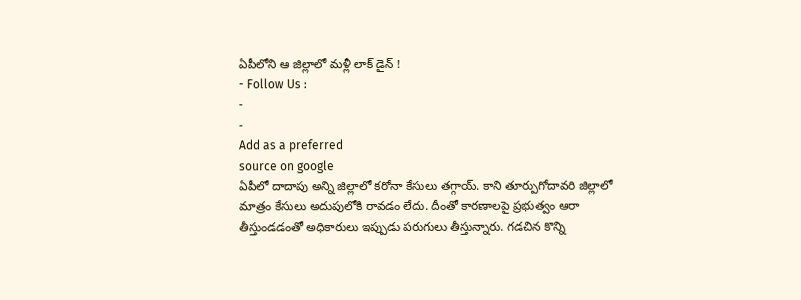ఏపీలోని ఆ జిల్లాలో మళ్లీ లాక్ డైన్ !
- Follow Us :
-
-
Add as a preferred
source on google
ఏపీలో దాదాపు అన్ని జిల్లాలో కరోనా కేసులు తగ్గాయ్. కాని తూర్పుగోదావరి జిల్లాలో మాత్రం కేసులు అదుపులోకి రావడం లేదు. దీంతో కారణాలపై ప్రభుత్వం ఆరా తీస్తుండడంతో అధికారులు ఇప్పుడు పరుగులు తీస్తున్నారు. గడచిన కొన్ని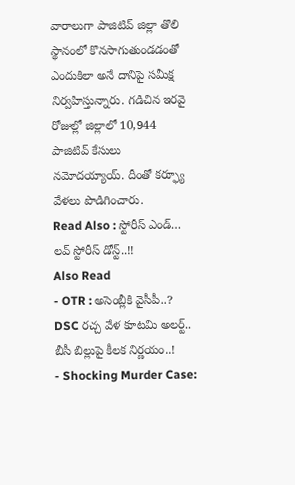వారాలుగా పాజిటివ్ జిల్లా తొలి స్థానంలో కొనసాగుతుండడంతో ఎందుకిలా అనే దానిపై సమీక్ష నిర్వహిస్తున్నారు. గడిచిన ఇరవై రోజుల్లో జిల్లాలో 10,944 పాజిటివ్ కేసులు నమోదయ్యాయ్. దీంతో కర్ఫ్యూ వేళలు పొడిగించారు.
Read Also : స్టోరీస్ ఎండ్… లవ్ స్టోరీస్ డోన్ట్..!!
Also Read
- OTR : అసెంబ్లీకి వైసీపీ..? DSC రచ్చ వేళ కూటమి అలర్ట్.. బీసీ బిల్లుపై కీలక నిర్ణయం..!
- Shocking Murder Case: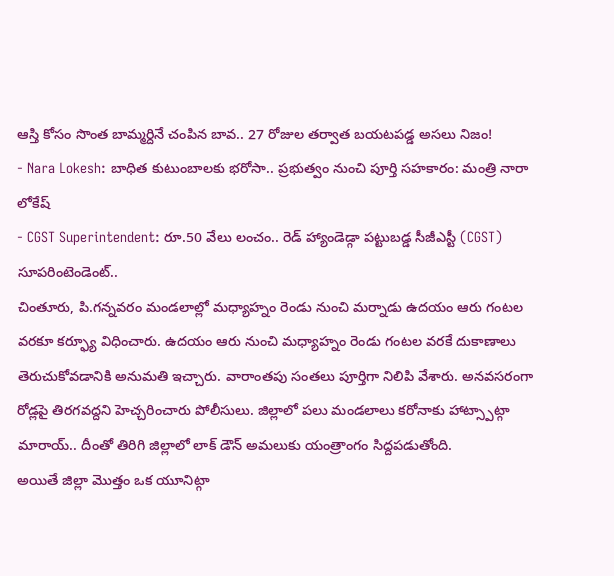ఆస్తి కోసం సొంత బామ్మర్దినే చంపిన బావ.. 27 రోజుల తర్వాత బయటపడ్డ అసలు నిజం!
- Nara Lokesh: బాధిత కుటుంబాలకు భరోసా.. ప్రభుత్వం నుంచి పూర్తి సహకారం: మంత్రి నారా లోకేష్
- CGST Superintendent: రూ.50 వేలు లంచం.. రెడ్ హ్యాండెడ్గా పట్టుబడ్డ సీజీఎస్టీ (CGST) సూపరింటెండెంట్..
చింతూరు, పి.గన్నవరం మండలాల్లో మధ్యాహ్నం రెండు నుంచి మర్నాడు ఉదయం ఆరు గంటల వరకూ కర్ఫ్యూ విధించారు. ఉదయం ఆరు నుంచి మధ్యాహ్నం రెండు గంటల వరకే దుకాణాలు తెరుచుకోవడానికి అనుమతి ఇచ్చారు. వారాంతపు సంతలు పూర్తిగా నిలిపి వేశారు. అనవసరంగా రోడ్లపై తిరగవద్దని హెచ్చరించారు పోలీసులు. జిల్లాలో పలు మండలాలు కరోనాకు హాట్స్పాట్గా మారాయ్.. దీంతో తిరిగి జిల్లాలో లాక్ డౌన్ అమలుకు యంత్రాంగం సిద్దపడుతోంది.
అయితే జిల్లా మొత్తం ఒక యూనిట్గా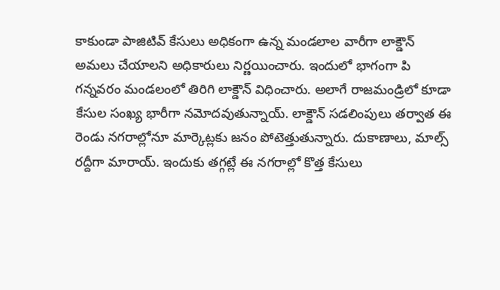కాకుండా పాజిటివ్ కేసులు అధికంగా ఉన్న మండలాల వారీగా లాక్డౌన్ అమలు చేయాలని అధికారులు నిర్ణయించారు. ఇందులో భాగంగా పి గన్నవరం మండలంలో తిరిగి లాక్డౌన్ విధించారు. అలాగే రాజమండ్రిలో కూడా కేసుల సంఖ్య భారీగా నమోదవుతున్నాయ్. లాక్డౌన్ సడలింపులు తర్వాత ఈ రెండు నగరాల్లోనూ మార్కెట్లకు జనం పోటెత్తుతున్నారు. దుకాణాలు, మాల్స్ రద్దీగా మారాయ్. ఇందుకు తగ్గట్లే ఈ నగరాల్లో కొత్త కేసులు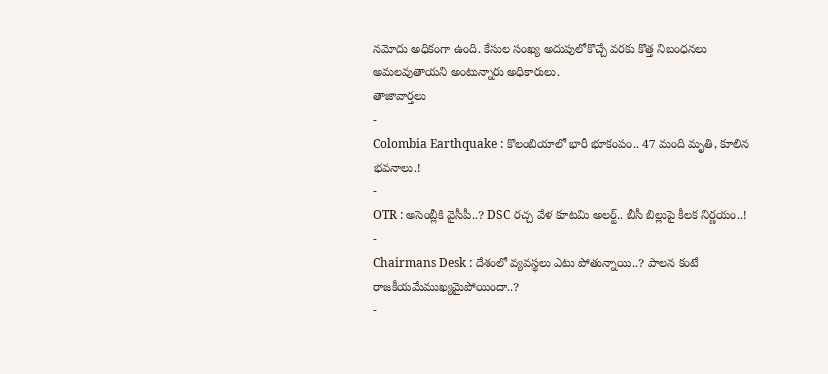నమోదు అధికంగా ఉంది. కేసుల సంఖ్య అదుపులోకొచ్చే వరకు కొత్త నిబంధనలు అమలవుతాయని అంటున్నారు అధికారులు.
తాజావార్తలు
-
Colombia Earthquake : కొలంబియాలో భారీ భూకంపం.. 47 మంది మృతి, కూలిన భవనాలు.!
-
OTR : అసెంబ్లీకి వైసీపీ..? DSC రచ్చ వేళ కూటమి అలర్ట్.. బీసీ బిల్లుపై కీలక నిర్ణయం..!
-
Chairmans Desk : దేశంలో వ్యవస్థలు ఎటు పోతున్నాయి..? పాలన కంటే రాజకీయమేముఖ్యమైపోయిందా..?
-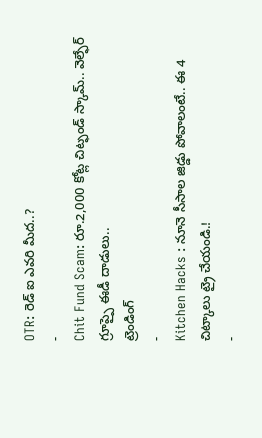OTR: రెడ్ ఐ ఎవరి మీద..?
-
Chit Fund Scam: రూ.2,000 కోట్ల చిట్ఫండ్ స్కామ్.. వెల్ఫేర్ గ్రూప్పై ఈడీ దాడులు..
ట్రెండింగ్
-
Kitchen Hacks : నూనె సీసాల జిడ్డు పోవాలంటే.. ఈ 4 చిట్కాలు ట్రై చేయండి.!
-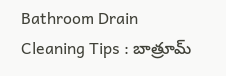Bathroom Drain Cleaning Tips : బాత్రూమ్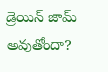డ్రెయిన్ జామ్ అవుతోందా?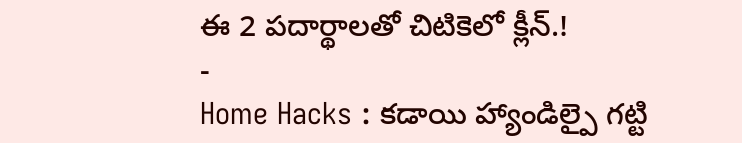ఈ 2 పదార్థాలతో చిటికెలో క్లీన్.!
-
Home Hacks : కడాయి హ్యాండిల్పై గట్టి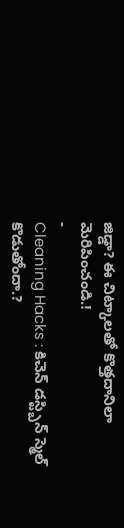జిడ్డా? ఈ చిట్కాలతో కొత్తదానిలా మెరిపించండి.!
-
Cleaning Hacks : కిచెన్ డస్ట్బిన్ స్మెల్ కొడుతోందా.?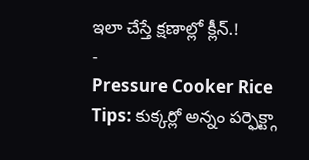ఇలా చేస్తే క్షణాల్లో క్లీన్.!
-
Pressure Cooker Rice Tips: కుక్కర్లో అన్నం పర్ఫెక్ట్గా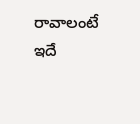రావాలంటే ఇదే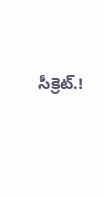సీక్రెట్.!